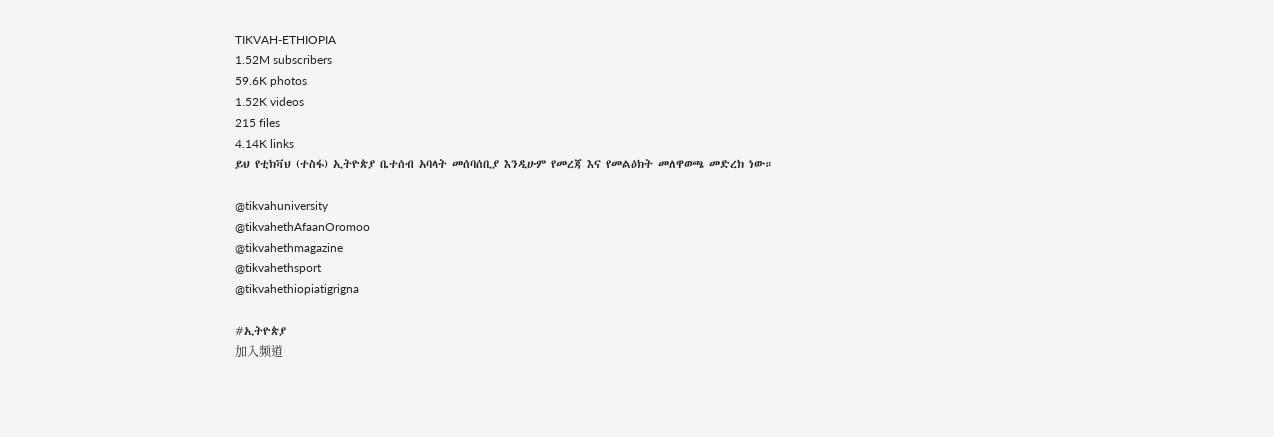TIKVAH-ETHIOPIA
1.52M subscribers
59.6K photos
1.52K videos
215 files
4.14K links
ይህ የቲክቫህ (ተስፋ) ኢትዮጵያ ቤተሰብ አባላት መሰባሰቢያ እንዲሁም የመረጃ እና የመልዕክት መለዋወጫ መድረክ ነው።

@tikvahuniversity
@tikvahethAfaanOromoo
@tikvahethmagazine
@tikvahethsport
@tikvahethiopiatigrigna

#ኢትዮጵያ
加入频道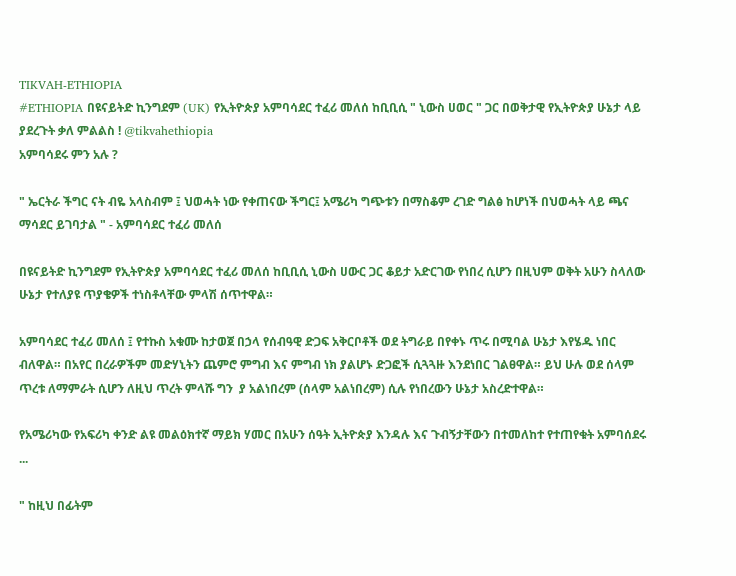TIKVAH-ETHIOPIA
#ETHIOPIA በዩናይትድ ኪንግደም (UK) የኢትዮጵያ አምባሳደር ተፈሪ መለሰ ከቢቢሲ " ኒውስ ሀወር " ጋር በወቅታዊ የኢትዮጵያ ሁኔታ ላይ ያደረጉት ቃለ ምልልስ ! @tikvahethiopia
አምባሳደሩ ምን አሉ ?

" ኤርትራ ችግር ናት ብዬ አላስብም ፤ ህወሓት ነው የቀጠናው ችግር፤ አሜሪካ ግጭቱን በማስቆም ረገድ ግልፅ ከሆነች በህወሓት ላይ ጫና ማሳደር ይገባታል " - አምባሳደር ተፈሪ መለሰ

በዩናይትድ ኪንግደም የኢትዮጵያ አምባሳደር ተፈሪ መለሰ ከቢቢሲ ኒውስ ሀውር ጋር ቆይታ አድርገው የነበረ ሲሆን በዚህም ወቅት አሁን ስላለው ሁኔታ የተለያዩ ጥያቄዎች ተነስቶላቸው ምላሽ ሰጥተዋል።

አምባሳደር ተፈሪ መለሰ ፤ የተኩስ አቁሙ ከታወጀ በኃላ የሰብዓዊ ድጋፍ አቅርቦቶች ወደ ትግራይ በየቀኑ ጥሩ በሚባል ሁኔታ እየሄዱ ነበር ብለዋል። በአየር በረራዎችም መድሃኒትን ጨምሮ ምግብ እና ምግብ ነክ ያልሆኑ ድጋፎች ሲጓጓዙ እንደነበር ገልፀዋል። ይህ ሁሉ ወደ ሰላም ጥረቱ ለማምራት ሲሆን ለዚህ ጥረት ምላሹ ግን  ያ አልነበረም (ሰላም አልነበረም) ሲሉ የነበረውን ሁኔታ አስረድተዋል።

የአሜሪካው የአፍሪካ ቀንድ ልዩ መልዕክተኛ ማይክ ሃመር በአሁን ሰዓት ኢትዮጵያ እንዳሉ እና ጉብኝታቸውን በተመለከተ የተጠየቁት አምባሰደሩ ...

" ከዚህ በፊትም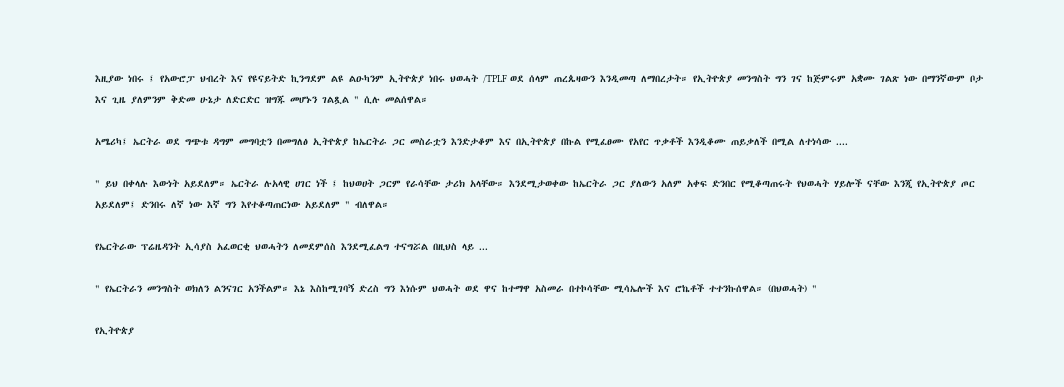እዚያው ነበሩ ፤ የአውሮፓ ህብረት እና የዩናይትድ ኪንግደም ልዩ ልዑካንም ኢትዮጵያ ነበሩ ህወሓት /TPLF ወደ ሰላም ጠረጴዛውን እንዲመጣ ለማበረታት። የኢትዮጵያ መንግስት ግን ገና ከጅምሩም አቋሙ ገልጽ ነው በማንኛውም ቦታ እና ጊዜ ያለምንም ቅድመ ሁኔታ ለድርድር ዝግጁ መሆኑን ገልጿል " ሲሉ መልሰዋል።

አሜሪካ፤ ኤርትራ ወደ ግጭቱ ዳግም መግባቷን በመግለፅ ኢትዮጵያ ከኤርትራ ጋር መስራቷን እንድታቆም እና በኢትዮጵያ በኩል የሚፈፀሙ የአየር ጥቃቶች እንዲቆሙ ጠይቃለች በሚል ለተነሳው ....

" ይህ በቀላሉ እውነት አይደለም። ኤርትራ ሉአላዊ ሀገር ነች ፤ ከህወሀት ጋርም የራሳቸው ታሪክ አላቸው። እንደሚታወቀው ከኤርትራ ጋር ያለውን አለም አቀፍ ድንበር የሚቆጣጠሩት የህወሓት ሃይሎች ናቸው እንጂ የኢትዮጵያ ጦር አይደለም፤ ድንበሩ ለኛ ነው እኛ ግን እየተቆጣጠርነው አይደለም " ብለዋል።

የኤርትራው ፕሬዜዳንት ኢሳያስ አፈወርቂ ህወሓትን ለመደምሰስ እንደሚፈልግ ተናግሯል በዚህስ ላይ ...

" የኤርትራን መንግስት ወክለን ልንናገር አንችልም። እኔ እስከሚገባኝ ድረስ ግን እነሱም ህወሓት ወደ ዋና ከተማዋ አስመራ በተኮሳቸው ሚሳኤሎች እና ሮኬቶች ተተንኩሰዋል። (በህወሓት) "

የኢትዮጵያ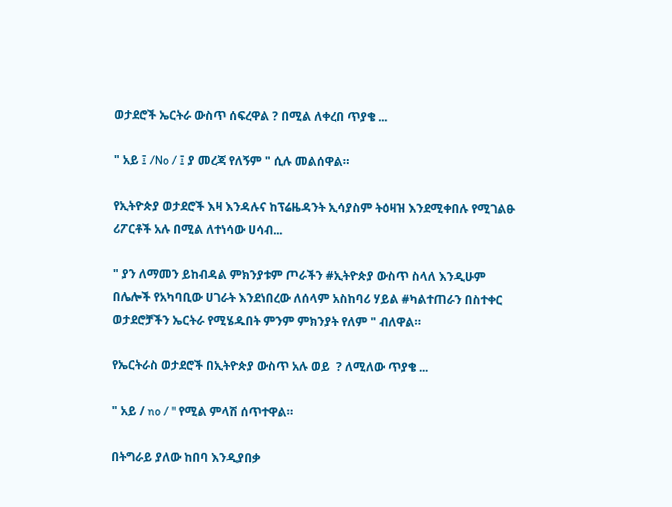ወታደሮች ኤርትራ ውስጥ ሰፍረዋል ? በሚል ለቀረበ ጥያቄ ...

" አይ ፤ /No / ፤ ያ መረጃ የለኝም " ሲሉ መልሰዋል።

የኢትዮጵያ ወታደሮች እዛ እንዳሉና ከፕሬዜዳንት ኢሳያስም ትዕዛዝ እንደሚቀበሉ የሚገልፁ ሪፖርቶች አሉ በሚል ለተነሳው ሀሳብ...

" ያን ለማመን ይከብዳል ምክንያቱም ጦራችን #ኢትዮጵያ ውስጥ ስላለ እንዲሁም በሌሎች የአካባቢው ሀገራት እንደነበረው ለሰላም አስከባሪ ሃይል #ካልተጠራን በስተቀር ወታደሮቻችን ኤርትራ የሚሄዱበት ምንም ምክንያት የለም " ብለዋል።

የኤርትራስ ወታደሮች በኢትዮጵያ ውስጥ አሉ ወይ  ? ለሚለው ጥያቄ ...

" አይ / no / " የሚል ምላሽ ሰጥተዋል።

በትግራይ ያለው ከበባ እንዲያበቃ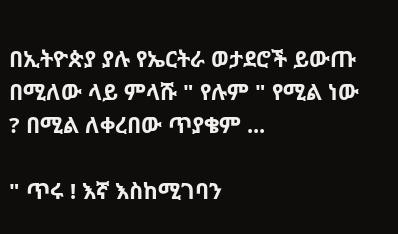በኢትዮጵያ ያሉ የኤርትራ ወታደሮች ይውጡ በሚለው ላይ ምላሹ " የሉም " የሚል ነው ? በሚል ለቀረበው ጥያቄም ...

" ጥሩ ! እኛ እስከሚገባን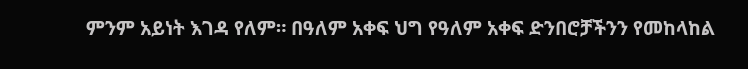ምንም አይነት እገዳ የለም። በዓለም አቀፍ ህግ የዓለም አቀፍ ድንበሮቻችንን የመከላከል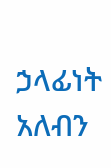ኃላፊነት አለብን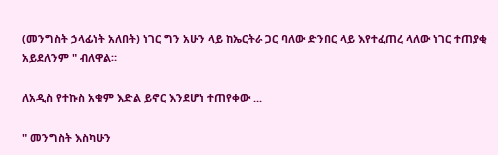(መንግስት ኃላፊነት አለበት) ነገር ግን አሁን ላይ ከኤርትራ ጋር ባለው ድንበር ላይ እየተፈጠረ ላለው ነገር ተጠያቂ አይደለንም " ብለዋል።

ለአዲስ የተኩስ አቁም እድል ይኖር እንደሆነ ተጠየቀው ...

" መንግስት እስካሁን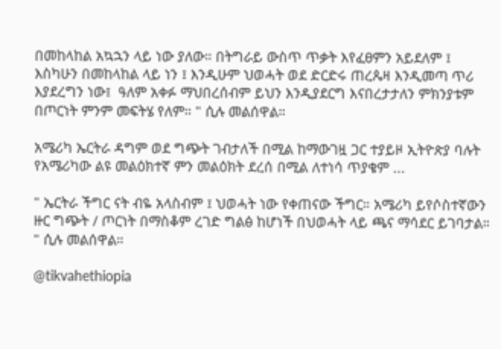በመከላከል አኳኋን ላይ ነው ያለው። በትግራይ ውስጥ ጥቃት እየፈፀምን አይደለም ፤ እስካሁን በመከላከል ላይ ነን ፤ እንዲሁም ህወሓት ወደ ድርድሩ ጠረጴዛ እንዲመጣ ጥሪ እያደረግን ነው፤  ዓለም አቀፉ ማህበረሰብም ይህን እንዲያደርግ እናበረታታለን ምክንያቱም በጦርነት ምንም መፍትሄ የለም። " ሲሉ መልሰዋል።

አሜሪካ ኤርትራ ዳግም ወደ ግጭት ገብታለች በሚል ከማውገዟ ጋር ተያይዞ ኢትዮጵያ ባሉት የአሜሪካው ልዩ መልዕክተኛ ምን መልዕክት ደረሰ በሚል ለተነሳ ጥያቄም ...

" ኤርትራ ችግር ናት ብዬ አላስብም ፤ ህወሓት ነው የቀጠናው ችግር። አሜሪካ ይየሶስተኛውን ዙር ግጭት / ጦርነት በማስቆም ረገድ ግልፅ ከሆነች በህወሓት ላይ ጫና ማሳደር ይገባታል። " ሲሉ መልሰዋል።

@tikvahethiopia